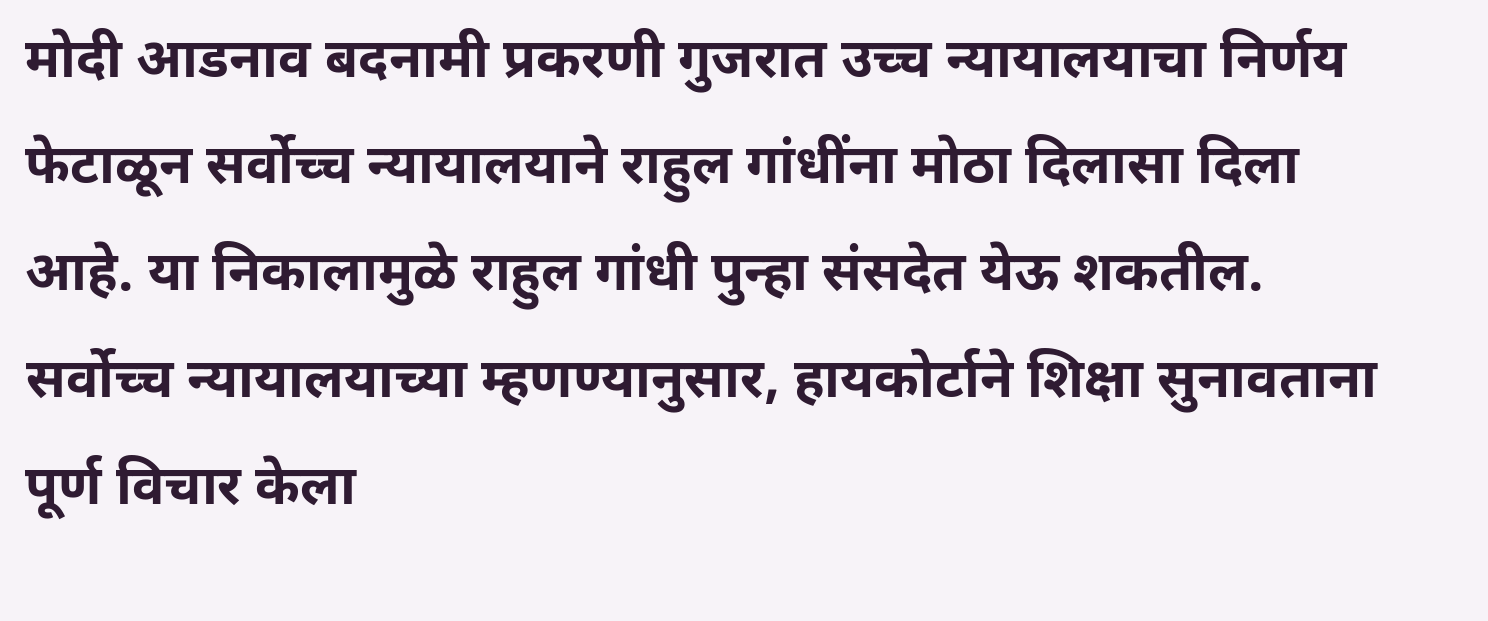मोदी आडनाव बदनामी प्रकरणी गुजरात उच्च न्यायालयाचा निर्णय फेटाळून सर्वोच्च न्यायालयाने राहुल गांधींना मोठा दिलासा दिला आहे. या निकालामुळे राहुल गांधी पुन्हा संसदेत येऊ शकतील. सर्वोच्च न्यायालयाच्या म्हणण्यानुसार, हायकोर्टाने शिक्षा सुनावताना पूर्ण विचार केला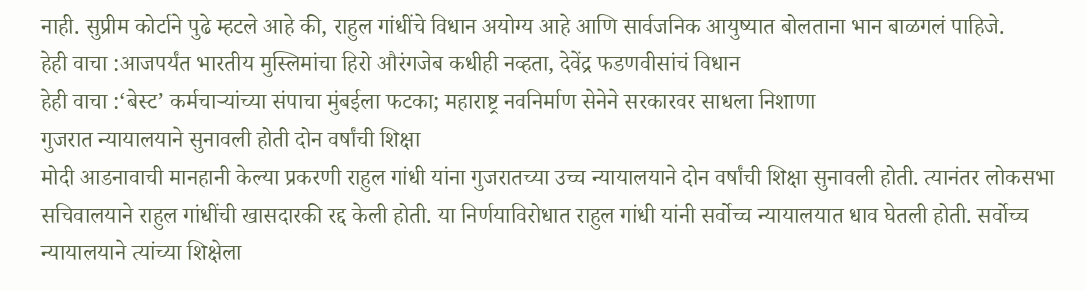नाही. सुप्रीम कोर्टाने पुढे म्हटले आहे की, राहुल गांधींचे विधान अयोग्य आहे आणि सार्वजनिक आयुष्यात बोलताना भान बाळगलं पाहिजे.
हेही वाचा :आजपर्यंत भारतीय मुस्लिमांचा हिरो औरंगजेब कधीही नव्हता, देवेंद्र फडणवीसांचं विधान
हेही वाचा :‘बेस्ट’ कर्मचाऱ्यांच्या संपाचा मुंबईला फटका; महाराष्ट्र नवनिर्माण सेनेने सरकारवर साधला निशाणा
गुजरात न्यायालयाने सुनावली होती दोन वर्षांची शिक्षा
मोदी आडनावाची मानहानी केल्या प्रकरणी राहुल गांधी यांना गुजरातच्या उच्च न्यायालयाने दोन वर्षांची शिक्षा सुनावली होती. त्यानंतर लोकसभा सचिवालयाने राहुल गांधींची खासदारकी रद्द केली होती. या निर्णयाविरोधात राहुल गांधी यांनी सर्वोच्च न्यायालयात धाव घेतली होती. सर्वोच्च न्यायालयाने त्यांच्या शिक्षेला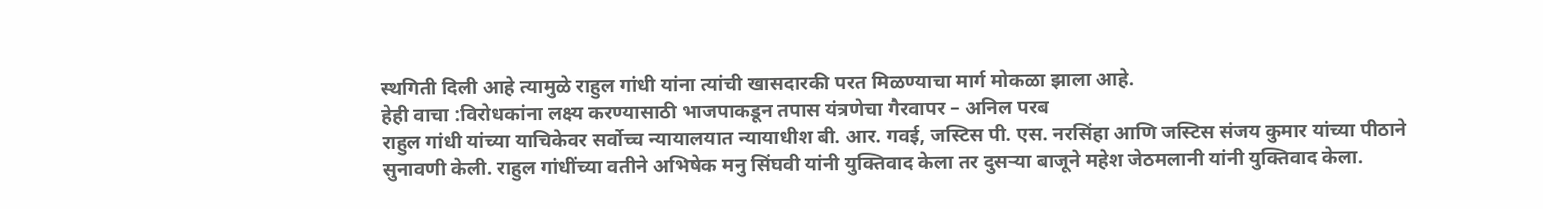स्थगिती दिली आहे त्यामुळे राहुल गांधी यांना त्यांची खासदारकी परत मिळण्याचा मार्ग मोकळा झाला आहे.
हेही वाचा :विरोधकांना लक्ष्य करण्यासाठी भाजपाकडून तपास यंत्रणेचा गैरवापर – अनिल परब
राहुल गांधी यांच्या याचिकेवर सर्वोच्च न्यायालयात न्यायाधीश बी. आर. गवई, जस्टिस पी. एस. नरसिंहा आणि जस्टिस संजय कुमार यांच्या पीठाने सुनावणी केली. राहुल गांधींच्या वतीने अभिषेक मनु सिंघवी यांनी युक्तिवाद केला तर दुसऱ्या बाजूने महेश जेठमलानी यांनी युक्तिवाद केला.